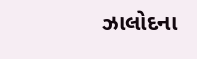ઝાલોદના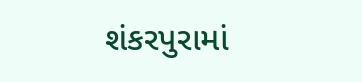શંકરપુરામાં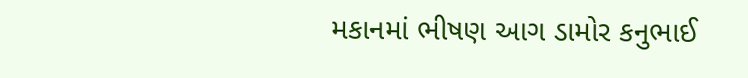મકાનમાં ભીષણ આગ ડામોર કનુભાઈ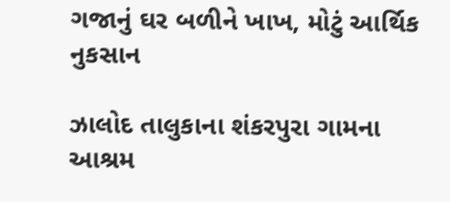ગજાનું ઘર બળીને ખાખ, મોટું આર્થિક નુકસાન

ઝાલોદ તાલુકાના શંકરપુરા ગામના આશ્રમ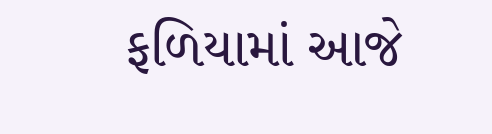ફળિયામાં આજે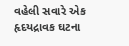વહેલી સવારે એક હૃદયદ્રાવક ઘટના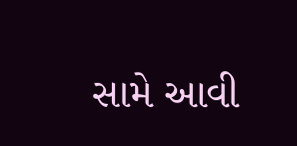સામે આવી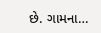છે. ગામના…